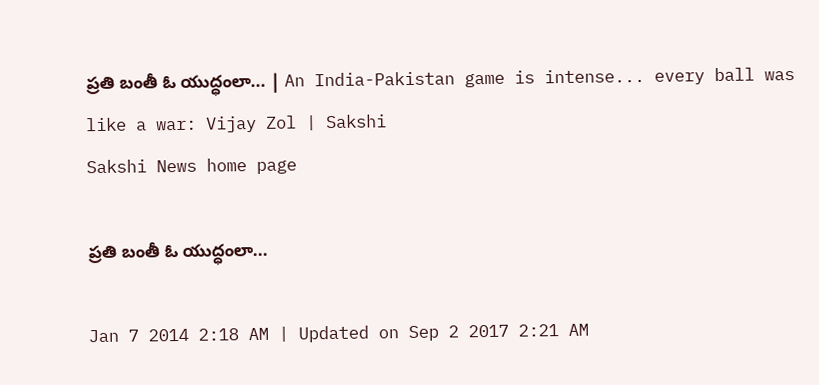ప్రతి బంతీ ఓ యుద్ధంలా... | An India-Pakistan game is intense... every ball was like a war: Vijay Zol | Sakshi
Sakshi News home page

ప్రతి బంతీ ఓ యుద్ధంలా...

Jan 7 2014 2:18 AM | Updated on Sep 2 2017 2:21 AM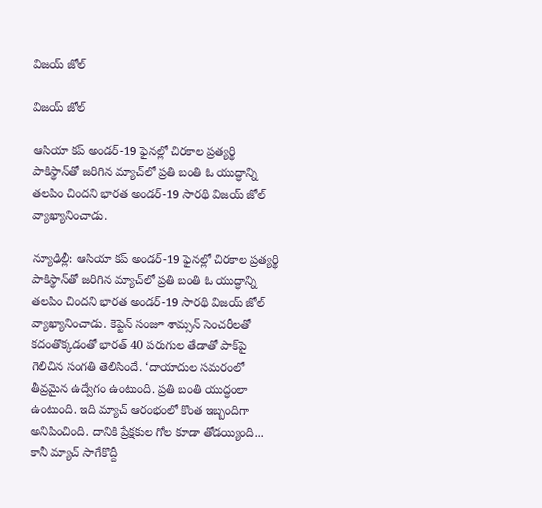విజయ్ జోల్

విజయ్ జోల్

ఆసియా కప్ అండర్-19 ఫైనల్లో చిరకాల ప్రత్యర్థి పాకిస్థాన్‌తో జరిగిన మ్యాచ్‌లో ప్రతి బంతి ఓ యుద్ధాన్ని తలపిం చిందని భారత అండర్-19 సారథి విజయ్ జోల్ వ్యాఖ్యానించాడు.

న్యూఢిల్లీ: ఆసియా కప్ అండర్-19 ఫైనల్లో చిరకాల ప్రత్యర్థి పాకిస్థాన్‌తో జరిగిన మ్యాచ్‌లో ప్రతి బంతి ఓ యుద్ధాన్ని తలపిం చిందని భారత అండర్-19 సారథి విజయ్ జోల్ వ్యాఖ్యానించాడు. కెప్టెన్ సంజూ శామ్సన్ సెంచరీలతో కదంతొక్కడంతో భారత్ 40 పరుగుల తేడాతో పాక్‌పై గెలిచిన సంగతి తెలిసిందే. ‘దాయాదుల సమరంలో తీవ్రమైన ఉద్వేగం ఉంటుంది. ప్రతి బంతి యుద్ధంలా ఉంటుంది. ఇది మ్యాచ్ ఆరంభంలో కొంత ఇబ్బందిగా అనిపించింది. దానికి ప్రేక్షకుల గోల కూడా తోడయ్యింది... కానీ మ్యాచ్ సాగేకొద్దీ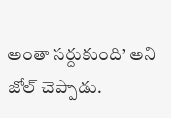అంతా సర్దుకుంది’ అని జోల్ చెప్పాడు.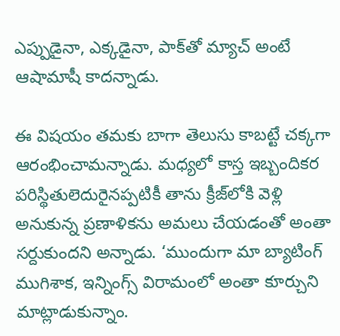ఎప్పుడైనా, ఎక్కడైనా, పాక్‌తో మ్యాచ్ అంటే ఆషామాషీ కాదన్నాడు.

ఈ విషయం తమకు బాగా తెలుసు కాబట్టే చక్కగా ఆరంభించామన్నాడు. మధ్యలో కాస్త ఇబ్బందికర పరిస్థితులెదురైనప్పటికీ తాను క్రీజ్‌లోకి వెళ్లి అనుకున్న ప్రణాళికను అమలు చేయడంతో అంతా సర్దుకుందని అన్నాడు. ‘ముందుగా మా బ్యాటింగ్ ముగిశాక, ఇన్నింగ్స్ విరామంలో అంతా కూర్చుని మాట్లాడుకున్నాం.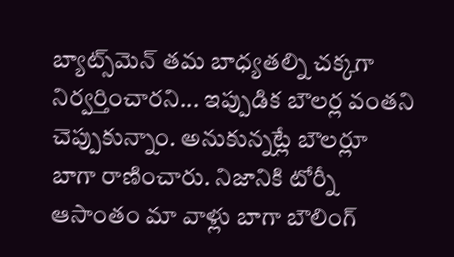బ్యాట్స్‌మెన్ తమ బాధ్యతల్ని చక్కగా నిర్వర్తించారని... ఇప్పుడిక బౌలర్ల వంతని చెప్పుకున్నాం. అనుకున్నట్లే బౌలర్లూ బాగా రాణించారు. నిజానికి టోర్నీ ఆసాంతం మా వాళ్లు బాగా బౌలింగ్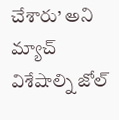చేశారు’ అని మ్యాచ్ విశేషాల్ని జోల్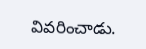వివరించాడు.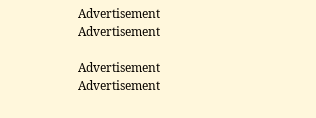Advertisement
Advertisement

Advertisement
Advertisement